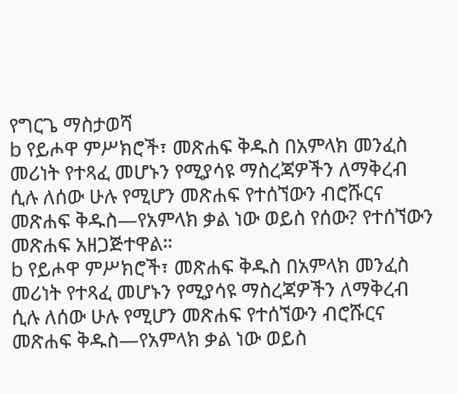የግርጌ ማስታወሻ
b የይሖዋ ምሥክሮች፣ መጽሐፍ ቅዱስ በአምላክ መንፈስ መሪነት የተጻፈ መሆኑን የሚያሳዩ ማስረጃዎችን ለማቅረብ ሲሉ ለሰው ሁሉ የሚሆን መጽሐፍ የተሰኘውን ብሮሹርና መጽሐፍ ቅዱስ—የአምላክ ቃል ነው ወይስ የሰው? የተሰኘውን መጽሐፍ አዘጋጅተዋል።
b የይሖዋ ምሥክሮች፣ መጽሐፍ ቅዱስ በአምላክ መንፈስ መሪነት የተጻፈ መሆኑን የሚያሳዩ ማስረጃዎችን ለማቅረብ ሲሉ ለሰው ሁሉ የሚሆን መጽሐፍ የተሰኘውን ብሮሹርና መጽሐፍ ቅዱስ—የአምላክ ቃል ነው ወይስ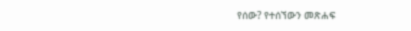የሰው? የተሰኘውን መጽሐፍ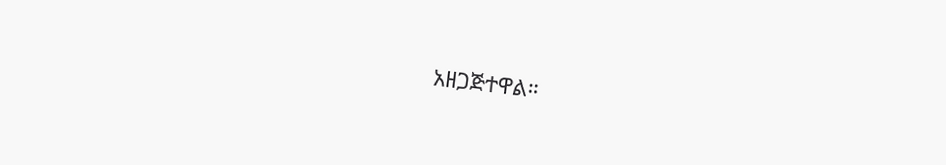አዘጋጅተዋል።